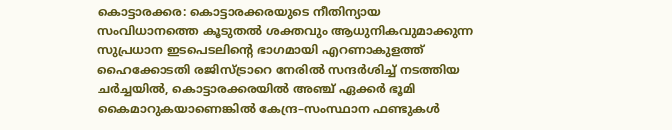കൊട്ടാരക്കര: കൊട്ടാരക്കരയുടെ നീതിന്യായ സംവിധാനത്തെ കൂടുതൽ ശക്തവും ആധുനികവുമാക്കുന്ന സുപ്രധാന ഇടപെടലിന്റെ ഭാഗമായി എറണാകുളത്ത് ഹൈക്കോടതി രജിസ്ട്രാറെ നേരിൽ സന്ദർശിച്ച് നടത്തിയ ചർച്ചയിൽ, കൊട്ടാരക്കരയിൽ അഞ്ച് ഏക്കർ ഭൂമി കൈമാറുകയാണെങ്കിൽ കേന്ദ്ര–സംസ്ഥാന ഫണ്ടുകൾ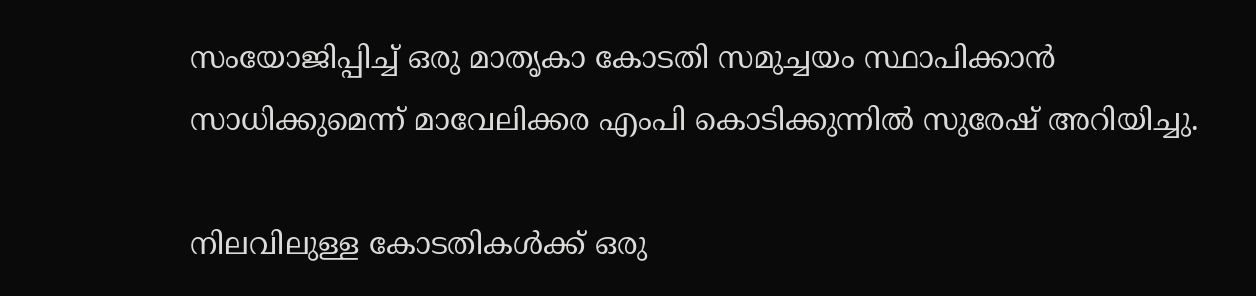സംയോജിപ്പിച്ച് ഒരു മാതൃകാ കോടതി സമുച്ചയം സ്ഥാപിക്കാൻ സാധിക്കുമെന്ന് മാവേലിക്കര എംപി കൊടിക്കുന്നിൽ സുരേഷ് അറിയിച്ചു.

നിലവിലുള്ള കോടതികൾക്ക് ഒരു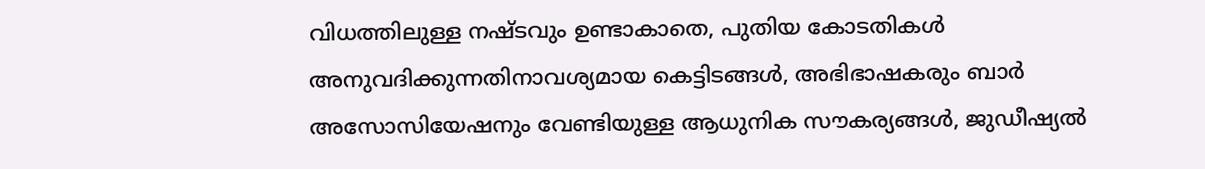വിധത്തിലുള്ള നഷ്ടവും ഉണ്ടാകാതെ, പുതിയ കോടതികൾ അനുവദിക്കുന്നതിനാവശ്യമായ കെട്ടിടങ്ങൾ, അഭിഭാഷകരും ബാർ അസോസിയേഷനും വേണ്ടിയുള്ള ആധുനിക സൗകര്യങ്ങൾ, ജുഡീഷ്യൽ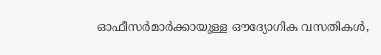ഓഫീസർമാർക്കായുള്ള ഔദ്യോഗിക വസതികൾ,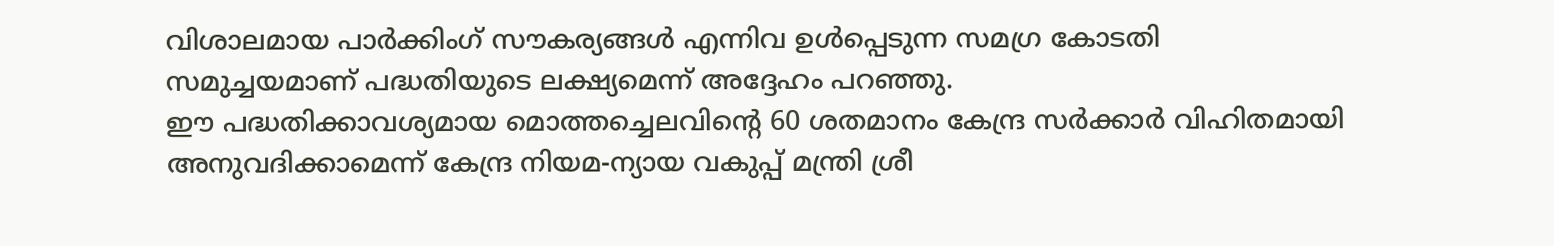വിശാലമായ പാർക്കിംഗ് സൗകര്യങ്ങൾ എന്നിവ ഉൾപ്പെടുന്ന സമഗ്ര കോടതി സമുച്ചയമാണ് പദ്ധതിയുടെ ലക്ഷ്യമെന്ന് അദ്ദേഹം പറഞ്ഞു.
ഈ പദ്ധതിക്കാവശ്യമായ മൊത്തച്ചെലവിന്റെ 60 ശതമാനം കേന്ദ്ര സർക്കാർ വിഹിതമായി അനുവദിക്കാമെന്ന് കേന്ദ്ര നിയമ-ന്യായ വകുപ്പ് മന്ത്രി ശ്രീ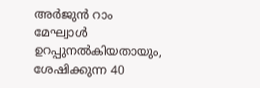അർജുൻ റാം മേഘ്വാൾ ഉറപ്പുനൽകിയതായും, ശേഷിക്കുന്ന 40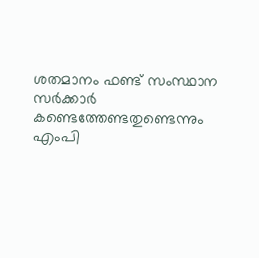ശതമാനം ഫണ്ട് സംസ്ഥാന സർക്കാർ കണ്ടെത്തേണ്ടതുണ്ടെന്നും എംപി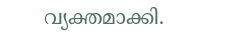വ്യക്തമാക്കി.